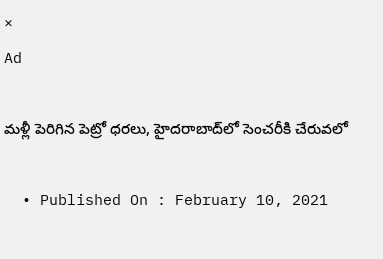×
Ad

మళ్లీ పెరిగిన పెట్రో ధరలు, హైదరాబాద్‌లో సెంచరీకి చేరువలో

  • Published On : February 10, 2021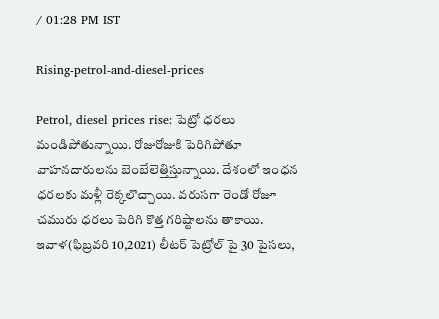/ 01:28 PM IST

Rising-petrol-and-diesel-prices

Petrol, diesel prices rise: పెట్రో ధరలు మండిపోతున్నాయి. రోజురోజుకి పెరిగిపోతూ వాహనదారులను బెంబేలెత్తిస్తున్నాయి. దేశంలో ఇంధన ధరలకు మళ్లీ రెక్కలొచ్చాయి. వరుసగా రెండో రోజూ చ‌మురు ధ‌ర‌లు పెరిగి కొత్త గరిష్టాలను తాకాయి. ఇవాళ(ఫిబ్రవరి 10,2021) లీట‌ర్ పెట్రోల్ పై 30 పైస‌లు,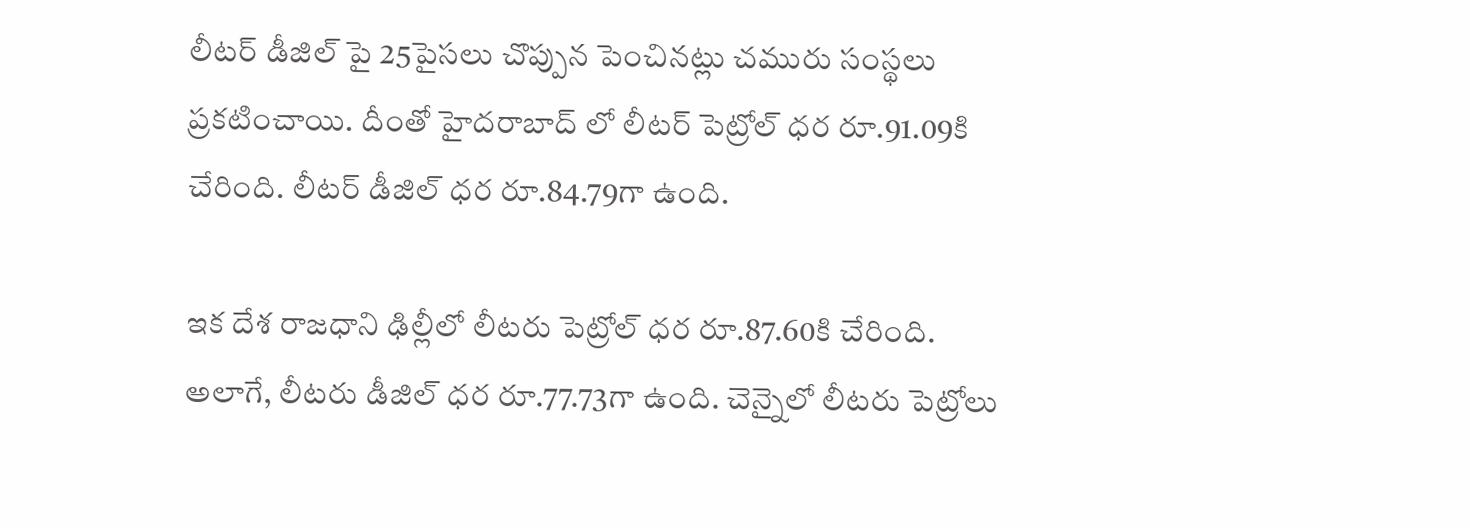లీటర్ డీజిల్ పై 25పైసలు చొప్పున పెంచిన‌ట్లు చ‌మురు సంస్థ‌లు ప్ర‌క‌టించాయి. దీంతో హైదరాబాద్ లో లీటర్ పెట్రోల్ ధర రూ.91.09కి చేరింది. లీటర్ డీజిల్ ధర రూ.84.79గా ఉంది.

ఇక దేశ రాజ‌ధాని ఢిల్లీలో లీట‌రు పెట్రోల్ ధర రూ.87.60కి చేరింది. అలాగే, లీట‌రు డీజిల్ ధ‌ర రూ.77.73గా ఉంది. చెన్నైలో లీట‌రు పెట్రోలు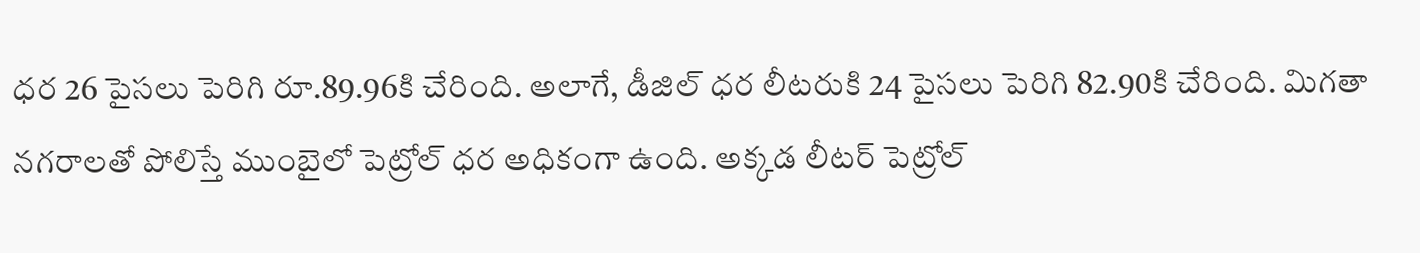ధ‌ర 26 పైస‌లు పెరిగి రూ.89.96కి చేరింది. అలాగే, డీజిల్ ధ‌ర లీట‌రుకి 24 పైస‌లు పెరిగి 82.90కి చేరింది. మిగతా నగరాలతో పోలిస్తే ముంబైలో పెట్రోల్ ధర అధికంగా ఉంది. అక్కడ లీట‌ర్ పెట్రోల్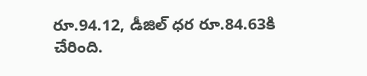రూ.94.12, డీజిల్ ధ‌ర రూ.84.63కి చేరింది.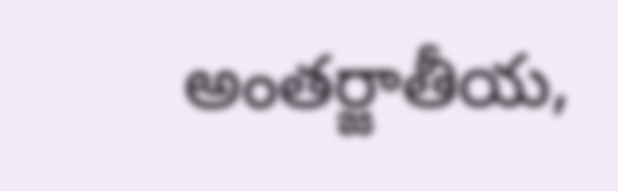అంతర్జాతీయ,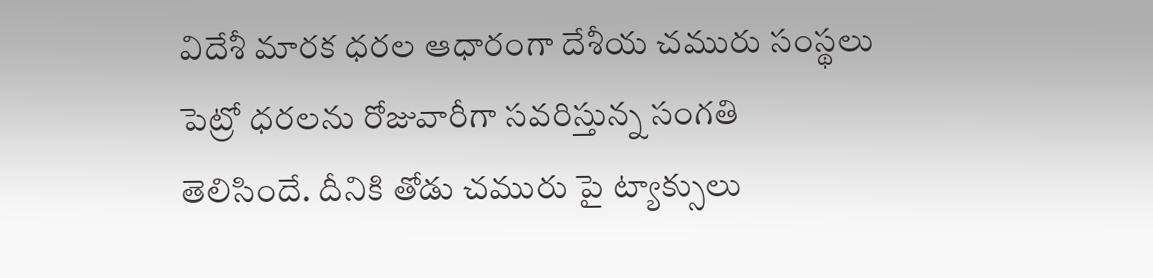విదేశీ మారక ధరల ఆధారంగా దేశీయ చమురు సంస్థలు పెట్రో ధరలను రోజువారీగా సవరిస్తున్న సంగతి తెలిసిందే. దీనికి తోడు చమురు పై ట్యాక్సులు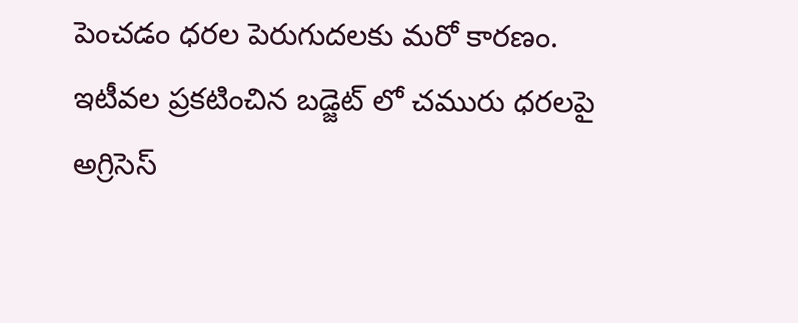పెంచడం ధరల పెరుగుదలకు మరో కారణం. ఇటీవల ప్రకటించిన బడ్జెట్ లో చమురు ధరలపై అగ్రిసెస్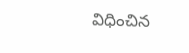విధించిన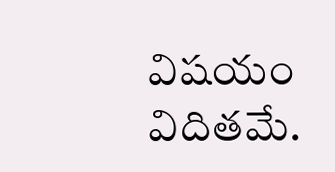విషయం విదితమే.